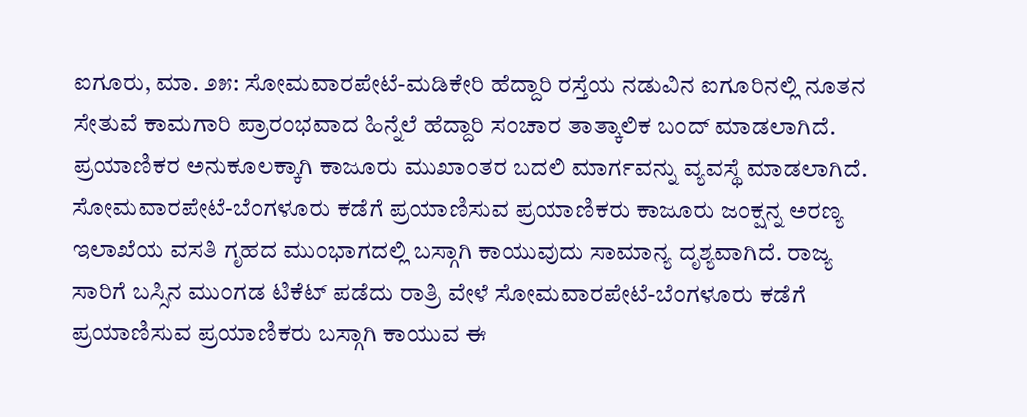ಐಗೂರು, ಮಾ. ೨೫: ಸೋಮವಾರಪೇಟೆ-ಮಡಿಕೇರಿ ಹೆದ್ದಾರಿ ರಸ್ತೆಯ ನಡುವಿನ ಐಗೂರಿನಲ್ಲಿ ನೂತನ ಸೇತುವೆ ಕಾಮಗಾರಿ ಪ್ರಾರಂಭವಾದ ಹಿನ್ನೆಲೆ ಹೆದ್ದಾರಿ ಸಂಚಾರ ತಾತ್ಕಾಲಿಕ ಬಂದ್ ಮಾಡಲಾಗಿದೆ. ಪ್ರಯಾಣಿಕರ ಅನುಕೂಲಕ್ಕಾಗಿ ಕಾಜೂರು ಮುಖಾಂತರ ಬದಲಿ ಮಾರ್ಗವನ್ನು ವ್ಯವಸ್ಥೆ ಮಾಡಲಾಗಿದೆ.
ಸೋಮವಾರಪೇಟೆ-ಬೆಂಗಳೂರು ಕಡೆಗೆ ಪ್ರಯಾಣಿಸುವ ಪ್ರಯಾಣಿಕರು ಕಾಜೂರು ಜಂಕ್ಷನ್ನ ಅರಣ್ಯ ಇಲಾಖೆಯ ವಸತಿ ಗೃಹದ ಮುಂಭಾಗದಲ್ಲಿ ಬಸ್ಗಾಗಿ ಕಾಯುವುದು ಸಾಮಾನ್ಯ ದೃಶ್ಯವಾಗಿದೆ. ರಾಜ್ಯ ಸಾರಿಗೆ ಬಸ್ಸಿನ ಮುಂಗಡ ಟಿಕೆಟ್ ಪಡೆದು ರಾತ್ರಿ ವೇಳೆ ಸೋಮವಾರಪೇಟೆ-ಬೆಂಗಳೂರು ಕಡೆಗೆ ಪ್ರಯಾಣಿಸುವ ಪ್ರಯಾಣಿಕರು ಬಸ್ಗಾಗಿ ಕಾಯುವ ಈ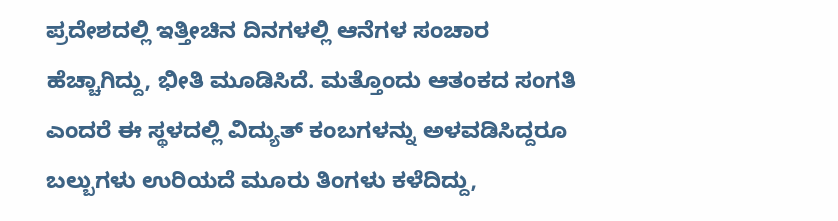ಪ್ರದೇಶದಲ್ಲಿ ಇತ್ತೀಚಿನ ದಿನಗಳಲ್ಲಿ ಆನೆಗಳ ಸಂಚಾರ ಹೆಚ್ಚಾಗಿದ್ದು, ಭೀತಿ ಮೂಡಿಸಿದೆ. ಮತ್ತೊಂದು ಆತಂಕದ ಸಂಗತಿ ಎಂದರೆ ಈ ಸ್ಥಳದಲ್ಲಿ ವಿದ್ಯುತ್ ಕಂಬಗಳನ್ನು ಅಳವಡಿಸಿದ್ದರೂ ಬಲ್ಬುಗಳು ಉರಿಯದೆ ಮೂರು ತಿಂಗಳು ಕಳೆದಿದ್ದು,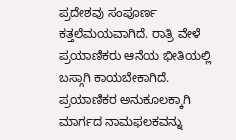ಪ್ರದೇಶವು ಸಂಪೂರ್ಣ ಕತ್ತಲೆಮಯವಾಗಿದೆ. ರಾತ್ರಿ ವೇಳೆ ಪ್ರಯಾಣಿಕರು ಆನೆಯ ಭೀತಿಯಲ್ಲಿ ಬಸ್ಗಾಗಿ ಕಾಯಬೇಕಾಗಿದೆ. ಪ್ರಯಾಣಿಕರ ಅನುಕೂಲಕ್ಕಾಗಿ ಮಾರ್ಗದ ನಾಮಫಲಕವನ್ನು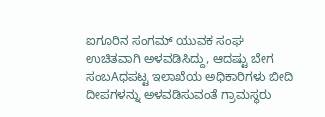ಐಗೂರಿನ ಸಂಗಮ್ ಯುವಕ ಸಂಘ ಉಚಿತವಾಗಿ ಅಳವಡಿಸಿದ್ದು, ಆದಷ್ಟು ಬೇಗ ಸಂಬAಧಪಟ್ಟ ಇಲಾಖೆಯ ಅಧಿಕಾರಿಗಳು ಬೀದಿ ದೀಪಗಳನ್ನು ಅಳವಡಿಸುವಂತೆ ಗ್ರಾಮಸ್ಥರು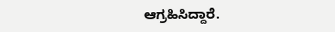ಆಗ್ರಹಿಸಿದ್ದಾರೆ.